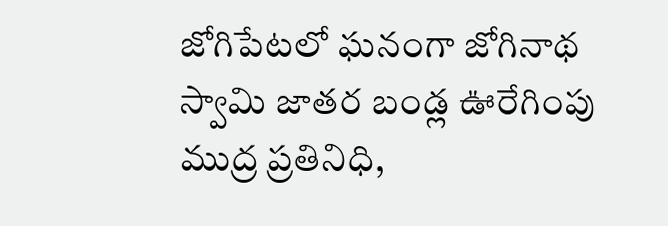జోగిపేటలో ఘనంగా జోగినాథ స్వామి జాతర బండ్ల ఊరేగింపు
ముద్ర ప్రతినిధి,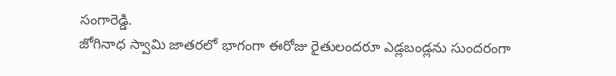సంగారెడ్డి.
జోగినాధ స్వామి జాతరలో భాగంగా ఈరోజు రైతులందరూ ఎడ్లబండ్లను సుందరంగా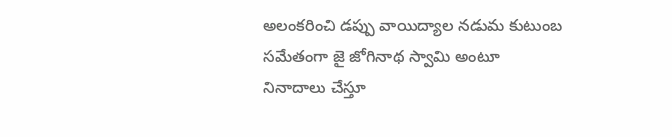అలంకరించి డప్పు వాయిద్యాల నడుమ కుటుంబ సమేతంగా జై జోగినాథ స్వామి అంటూ నినాదాలు చేస్తూ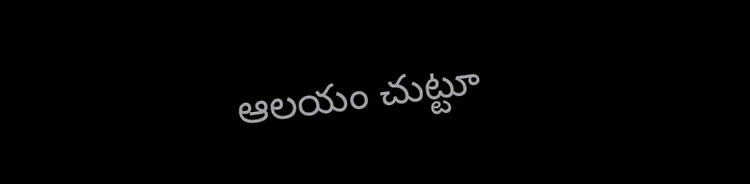ఆలయం చుట్టూ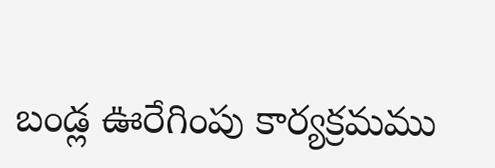బండ్ల ఊరేగింపు కార్యక్రమము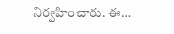నిర్వహించారు. ఈ…